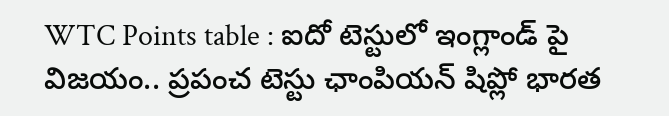WTC Points table : ఐదో టెస్టులో ఇంగ్లాండ్ పై విజయం.. ప్రపంచ టెస్టు ఛాంపియన్ షిప్లో భారత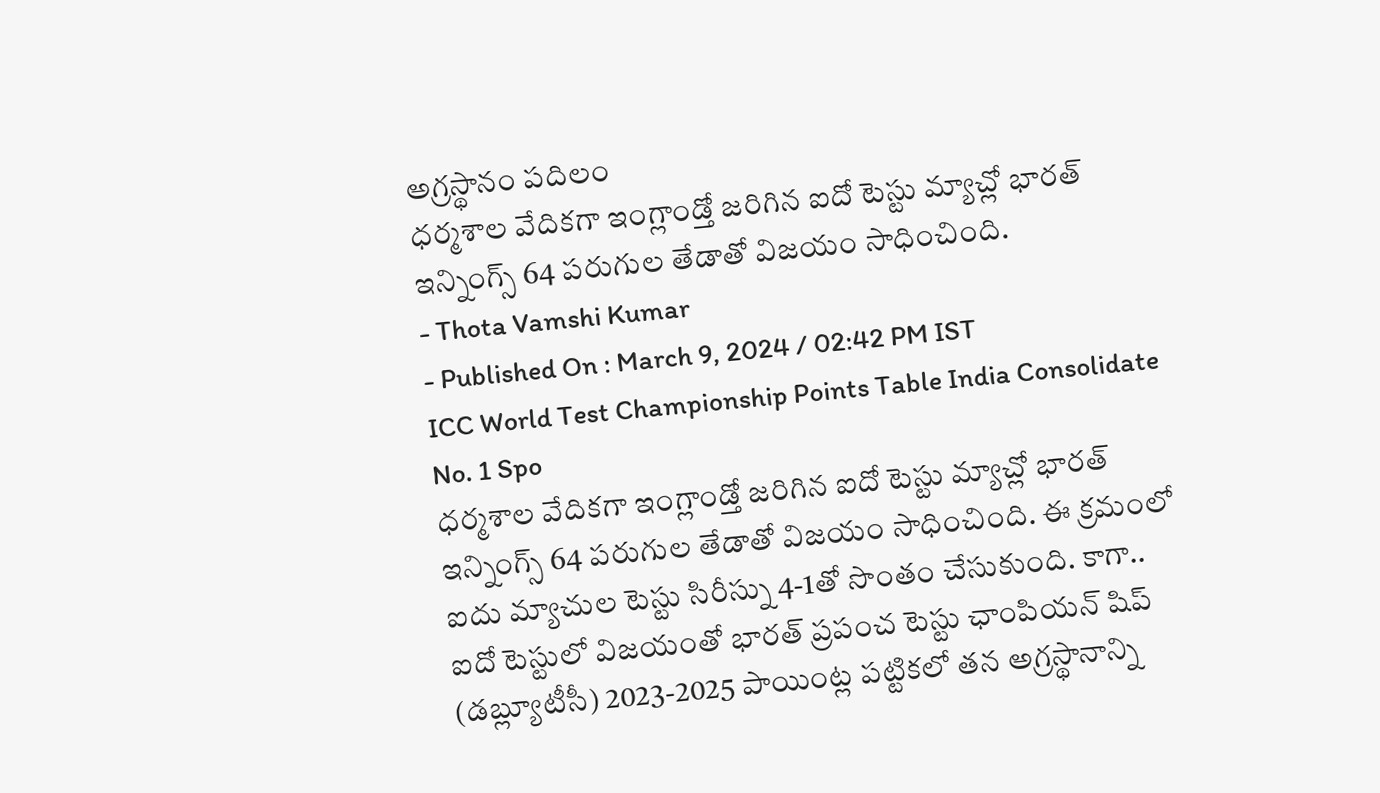అగ్రస్థానం పదిలం
ధర్మశాల వేదికగా ఇంగ్లాండ్తో జరిగిన ఐదో టెస్టు మ్యాచ్లో భారత్ ఇన్నింగ్స్ 64 పరుగుల తేడాతో విజయం సాధించింది.
- Thota Vamshi Kumar
- Published On : March 9, 2024 / 02:42 PM IST
ICC World Test Championship Points Table India Consolidate No. 1 Spo
ధర్మశాల వేదికగా ఇంగ్లాండ్తో జరిగిన ఐదో టెస్టు మ్యాచ్లో భారత్ ఇన్నింగ్స్ 64 పరుగుల తేడాతో విజయం సాధించింది. ఈ క్రమంలో ఐదు మ్యాచుల టెస్టు సిరీస్ను 4-1తో సొంతం చేసుకుంది. కాగా.. ఐదో టెస్టులో విజయంతో భారత్ ప్రపంచ టెస్టు ఛాంపియన్ షిప్ (డబ్ల్యూటీసీ) 2023-2025 పాయింట్ల పట్టికలో తన అగ్రస్థానాన్ని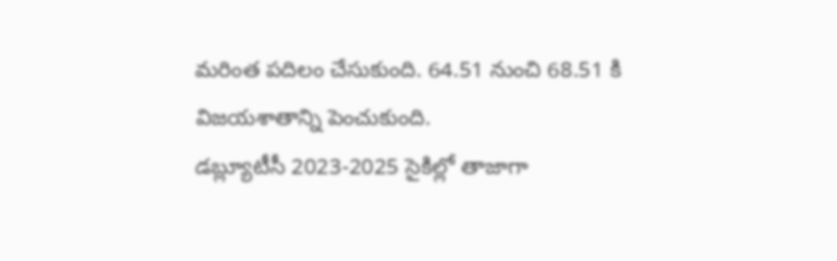మరింత పదిలం చేసుకుంది. 64.51 నుంచి 68.51 కి విజయశాతాన్ని పెంచుకుంది.
డబ్ల్యూటీసీ 2023-2025 సైకిల్లో తాజాగా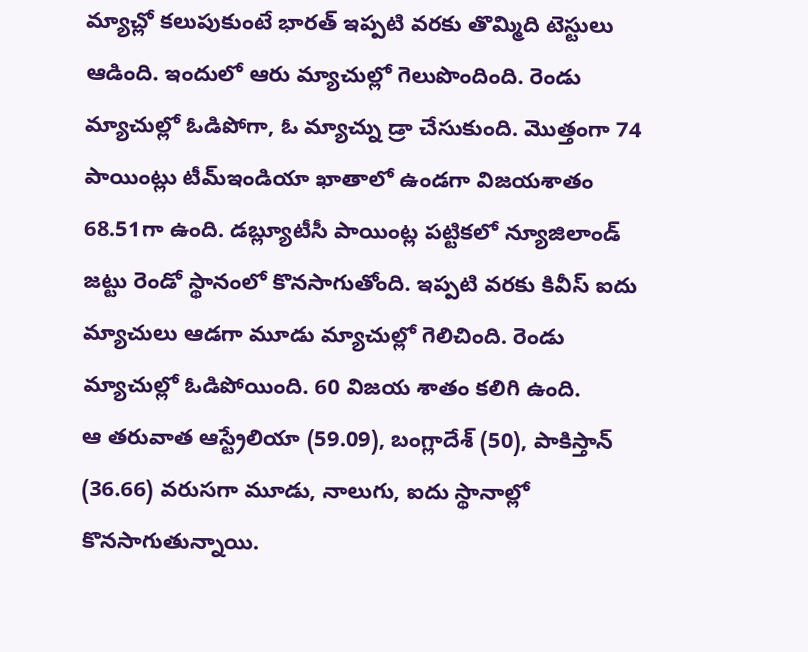మ్యాచ్లో కలుపుకుంటే భారత్ ఇప్పటి వరకు తొమ్మిది టెస్టులు ఆడింది. ఇందులో ఆరు మ్యాచుల్లో గెలుపొందింది. రెండు మ్యాచుల్లో ఓడిపోగా, ఓ మ్యాచ్ను డ్రా చేసుకుంది. మొత్తంగా 74 పాయింట్లు టీమ్ఇండియా ఖాతాలో ఉండగా విజయశాతం 68.51గా ఉంది. డబ్ల్యూటీసీ పాయింట్ల పట్టికలో న్యూజిలాండ్ జట్టు రెండో స్థానంలో కొనసాగుతోంది. ఇప్పటి వరకు కివీస్ ఐదు మ్యాచులు ఆడగా మూడు మ్యాచుల్లో గెలిచింది. రెండు మ్యాచుల్లో ఓడిపోయింది. 60 విజయ శాతం కలిగి ఉంది.
ఆ తరువాత ఆస్ట్రేలియా (59.09), బంగ్లాదేశ్ (50), పాకిస్తాన్ (36.66) వరుసగా మూడు, నాలుగు, ఐదు స్థానాల్లో కొనసాగుతున్నాయి.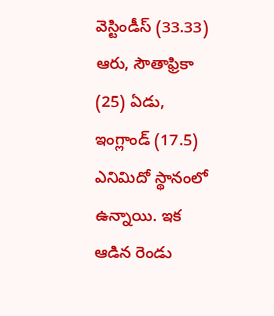వెస్టిండీస్ (33.33) ఆరు, సౌతాఫ్రికా (25) ఏడు, ఇంగ్లాండ్ (17.5) ఎనిమిదో స్థానంలో ఉన్నాయి. ఇక ఆడిన రెండు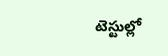టెస్టుల్లో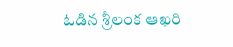ఓడిన శ్రీలంక ఆఖరి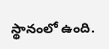స్థానంలో ఉంది.